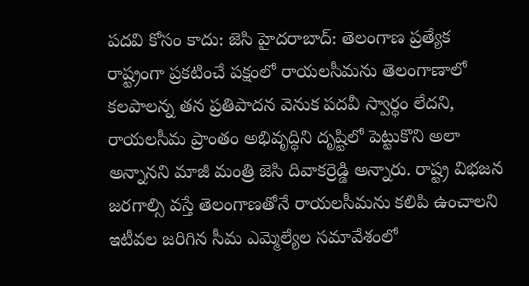పదవి కోసం కాదు: జెసి హైదరాబాద్: తెలంగాణ ప్రత్యేక రాష్ట్రంగా ప్రకటించే పక్షంలో రాయలసీమను తెలంగాణాలో కలపాలన్న తన ప్రతిపాదన వెనుక పదవీ స్వార్ధం లేదని, రాయలసీమ ప్రాంతం అభివృద్ధిని దృష్టిలో పెట్టుకొని అలా అన్నానని మాజీ మంత్రి జెసి దివాకర్రెడ్డి అన్నారు. రాష్ట్ర విభజన జరగాల్సి వస్తే తెలంగాణతోనే రాయలసీమను కలిపి ఉంచాలని ఇటీవల జరిగిన సీమ ఎమ్మెల్యేల సమావేశంలో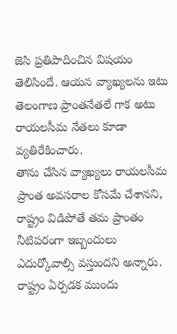జెసి ప్రతిపాదించిన విషయం తెలిసిందే. ఆయన వ్యాఖ్యలను ఇటు తెలంగాణ ప్రాంతనేతలే గాక అటు రాయలసీమ నేతలు కూడా వ్యతిరేకించారు.
తాను చేసిన వ్యాఖ్యలు రాయలసీమ ప్రాంత అవసరాల కోసమే చేశానని, రాష్ట్రం విడిపోతే తమ ప్రాంతం నీటిపరంగా ఇబ్బందులు ఎదుర్కోవాల్సి వస్తుందని అన్నారు. రాష్ట్రం ఏర్పడక ముందు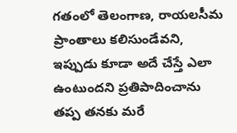గతంలో తెలంగాణ, రాయలసీమ ప్రాంతాలు కలిసుండేవని, ఇప్పుడు కూడా అదే చేస్తే ఎలా ఉంటుందని ప్రతిపాదించాను తప్ప తనకు మరే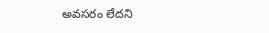అవసరం లేదని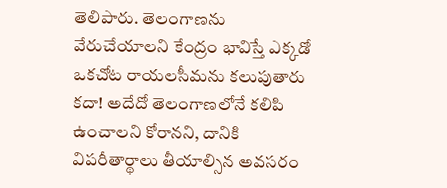తెలిపారు. తెలంగాణను వేరుచేయాలని కేంద్రం భావిస్తే ఎక్కడో ఒకచోట రాయలసీమను కలుపుతారు కదా! అదేదో తెలంగాణలోనే కలిపి ఉంచాలని కోరానని, దానికి విపరీతార్థాలు తీయాల్సిన అవసరం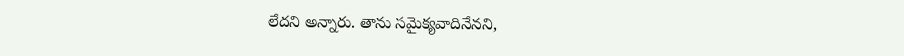లేదని అన్నారు. తాను సమైక్యవాదినేనని,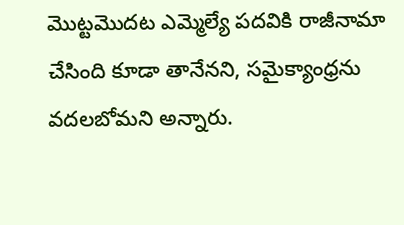మొట్టమొదట ఎమ్మెల్యే పదవికి రాజీనామా చేసింది కూడా తానేనని, సమైక్యాంధ్రను వదలబోమని అన్నారు.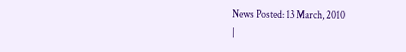News Posted: 13 March, 2010
|